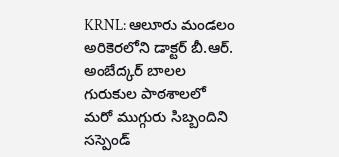KRNL: ఆలూరు మండలం అరికెరలోని డాక్టర్ బీ.ఆర్. అంబేద్కర్ బాలల గురుకుల పాఠశాలలో మరో ముగ్గురు సిబ్బందిని సస్పెండ్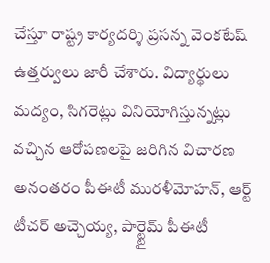చేస్తూ రాష్ట్ర కార్యదర్శి ప్రసన్న వెంకటేష్ ఉత్తర్వులు జారీ చేశారు. విద్యార్థులు మద్యం, సిగరెట్లు వినియోగిస్తున్నట్లు వచ్చిన ఆరోపణలపై జరిగిన విచారణ అనంతరం పీఈటీ మురళీమోహన్, ఆర్ట్ టీచర్ అచ్చెయ్య, పార్ట్టైమ్ పీఈటీ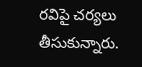రవిపై చర్యలు తీసుకున్నారు.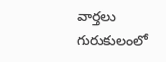వార్తలు
గురుకులంలో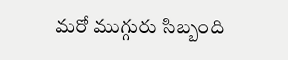మరో ముగ్గురు సిబ్బంది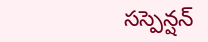సస్పెన్షన్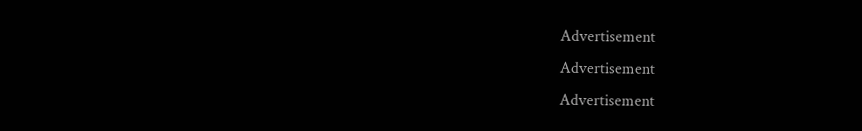Advertisement
Advertisement
Advertisement